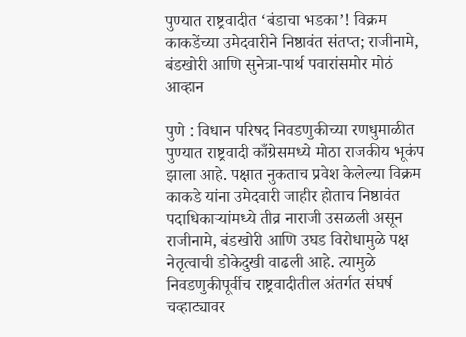पुण्यात राष्ट्रवादीत ‘बंडाचा भडका’! विक्रम काकडेंच्या उमेदवारीने निष्ठावंत संतप्त; राजीनामे, बंडखोरी आणि सुनेत्रा-पार्थ पवारांसमोर मोठं आव्हान

पुणे : विधान परिषद निवडणुकीच्या रणधुमाळीत पुण्यात राष्ट्रवादी काँग्रेसमध्ये मोठा राजकीय भूकंप झाला आहे. पक्षात नुकताच प्रवेश केलेल्या विक्रम काकडे यांना उमेदवारी जाहीर होताच निष्ठावंत पदाधिकाऱ्यांमध्ये तीव्र नाराजी उसळली असून राजीनामे, बंडखोरी आणि उघड विरोधामुळे पक्ष नेतृत्वाची डोकेदुखी वाढली आहे. त्यामुळे निवडणुकीपूर्वीच राष्ट्रवादीतील अंतर्गत संघर्ष चव्हाट्यावर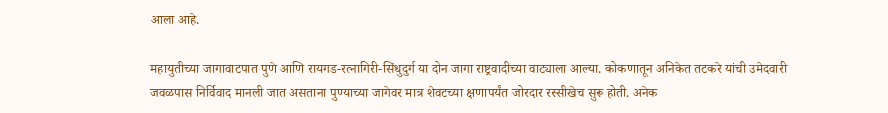आला आहे.

महायुतीच्या जागावाटपात पुणे आणि रायगड-रत्नागिरी-सिंधुदुर्ग या दोन जागा राष्ट्रवादीच्या वाट्याला आल्या. कोकणातून अनिकेत तटकरे यांची उमेदवारी जवळपास निर्विवाद मानली जात असताना पुण्याच्या जागेवर मात्र शेवटच्या क्षणापर्यंत जोरदार रस्सीखेच सुरू होती. अनेक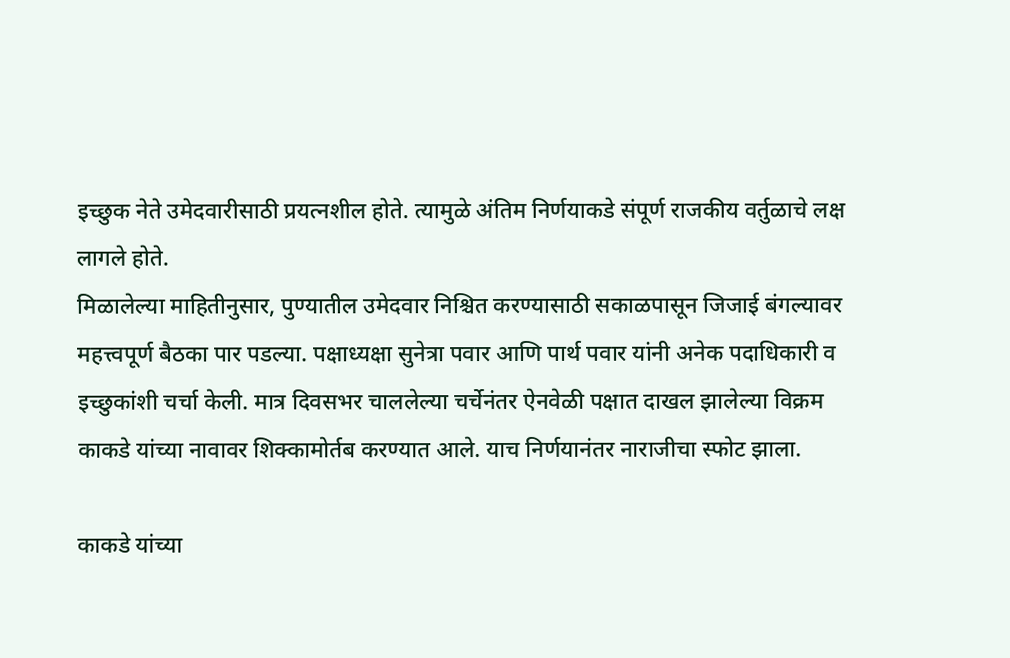इच्छुक नेते उमेदवारीसाठी प्रयत्नशील होते. त्यामुळे अंतिम निर्णयाकडे संपूर्ण राजकीय वर्तुळाचे लक्ष लागले होते.
मिळालेल्या माहितीनुसार, पुण्यातील उमेदवार निश्चित करण्यासाठी सकाळपासून जिजाई बंगल्यावर महत्त्वपूर्ण बैठका पार पडल्या. पक्षाध्यक्षा सुनेत्रा पवार आणि पार्थ पवार यांनी अनेक पदाधिकारी व इच्छुकांशी चर्चा केली. मात्र दिवसभर चाललेल्या चर्चेनंतर ऐनवेळी पक्षात दाखल झालेल्या विक्रम काकडे यांच्या नावावर शिक्कामोर्तब करण्यात आले. याच निर्णयानंतर नाराजीचा स्फोट झाला.

काकडे यांच्या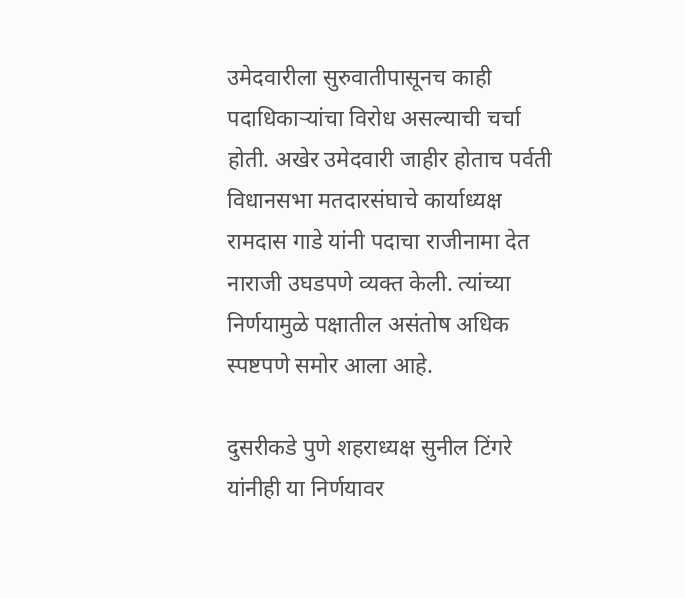उमेदवारीला सुरुवातीपासूनच काही पदाधिकाऱ्यांचा विरोध असल्याची चर्चा होती. अखेर उमेदवारी जाहीर होताच पर्वती विधानसभा मतदारसंघाचे कार्याध्यक्ष रामदास गाडे यांनी पदाचा राजीनामा देत नाराजी उघडपणे व्यक्त केली. त्यांच्या निर्णयामुळे पक्षातील असंतोष अधिक स्पष्टपणे समोर आला आहे.

दुसरीकडे पुणे शहराध्यक्ष सुनील टिंगरे यांनीही या निर्णयावर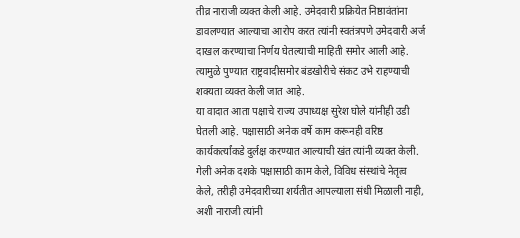तीव्र नाराजी व्यक्त केली आहे. उमेदवारी प्रक्रियेत निष्ठावंतांना डावलण्यात आल्याचा आरोप करत त्यांनी स्वतंत्रपणे उमेदवारी अर्ज दाखल करण्याचा निर्णय घेतल्याची माहिती समोर आली आहे. त्यामुळे पुण्यात राष्ट्रवादीसमोर बंडखोरीचे संकट उभे राहण्याची शक्यता व्यक्त केली जात आहे.
या वादात आता पक्षाचे राज्य उपाध्यक्ष सुरेश घोले यांनीही उडी घेतली आहे. पक्षासाठी अनेक वर्षे काम करूनही वरिष्ठ कार्यकर्त्यांकडे दुर्लक्ष करण्यात आल्याची खंत त्यांनी व्यक्त केली. गेली अनेक दशके पक्षासाठी काम केले, विविध संस्थांचे नेतृत्व केले, तरीही उमेदवारीच्या शर्यतीत आपल्याला संधी मिळाली नाही, अशी नाराजी त्यांनी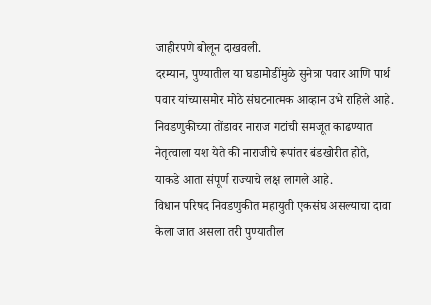जाहीरपणे बोलून दाखवली.
दरम्यान, पुण्यातील या घडामोडींमुळे सुनेत्रा पवार आणि पार्थ पवार यांच्यासमोर मोठे संघटनात्मक आव्हान उभे राहिले आहे. निवडणुकीच्या तोंडावर नाराज गटांची समजूत काढण्यात नेतृत्वाला यश येते की नाराजीचे रूपांतर बंडखोरीत होते, याकडे आता संपूर्ण राज्याचे लक्ष लागले आहे.
विधान परिषद निवडणुकीत महायुती एकसंघ असल्याचा दावा केला जात असला तरी पुण्यातील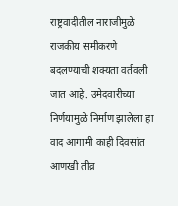राष्ट्रवादीतील नाराजीमुळे राजकीय समीकरणे बदलण्याची शक्यता वर्तवली जात आहे. उमेदवारीच्या निर्णयामुळे निर्माण झालेला हा वाद आगामी काही दिवसांत आणखी तीव्र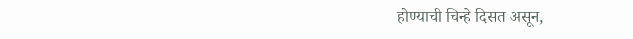होण्याची चिन्हे दिसत असून,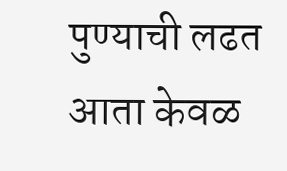पुण्याची लढत आता केवळ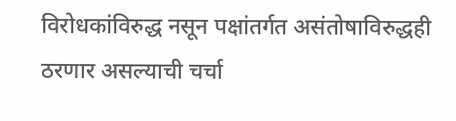विरोधकांविरुद्ध नसून पक्षांतर्गत असंतोषाविरुद्धही ठरणार असल्याची चर्चा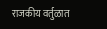राजकीय वर्तुळात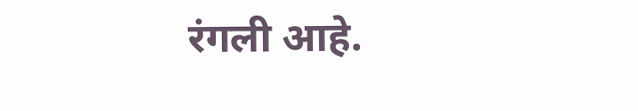रंगली आहे.